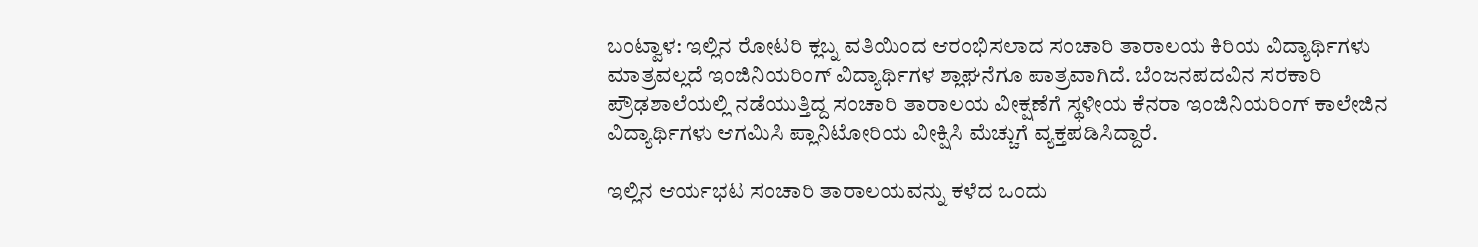ಬಂಟ್ವಾಳ: ಇಲ್ಲಿನ ರೋಟರಿ ಕ್ಲಬ್ನ ವತಿಯಿಂದ ಆರಂಭಿಸಲಾದ ಸಂಚಾರಿ ತಾರಾಲಯ ಕಿರಿಯ ವಿದ್ಯಾರ್ಥಿಗಳು ಮಾತ್ರವಲ್ಲದೆ ಇಂಜಿನಿಯರಿಂಗ್ ವಿದ್ಯಾರ್ಥಿಗಳ ಶ್ಲಾಘನೆಗೂ ಪಾತ್ರವಾಗಿದೆ. ಬೆಂಜನಪದವಿನ ಸರಕಾರಿ ಪ್ರೌಢಶಾಲೆಯಲ್ಲಿ ನಡೆಯುತ್ತಿದ್ದ ಸಂಚಾರಿ ತಾರಾಲಯ ವೀಕ್ಷಣೆಗೆ ಸ್ಥಳೀಯ ಕೆನರಾ ಇಂಜಿನಿಯರಿಂಗ್ ಕಾಲೇಜಿನ ವಿದ್ಯಾರ್ಥಿಗಳು ಆಗಮಿಸಿ ಪ್ಲಾನಿಟೋರಿಯ ವೀಕ್ಷಿಸಿ ಮೆಚ್ಚುಗೆ ವ್ಯಕ್ತಪಡಿಸಿದ್ದಾರೆ.

ಇಲ್ಲಿನ ಆರ್ಯಭಟ ಸಂಚಾರಿ ತಾರಾಲಯವನ್ನು ಕಳೆದ ಒಂದು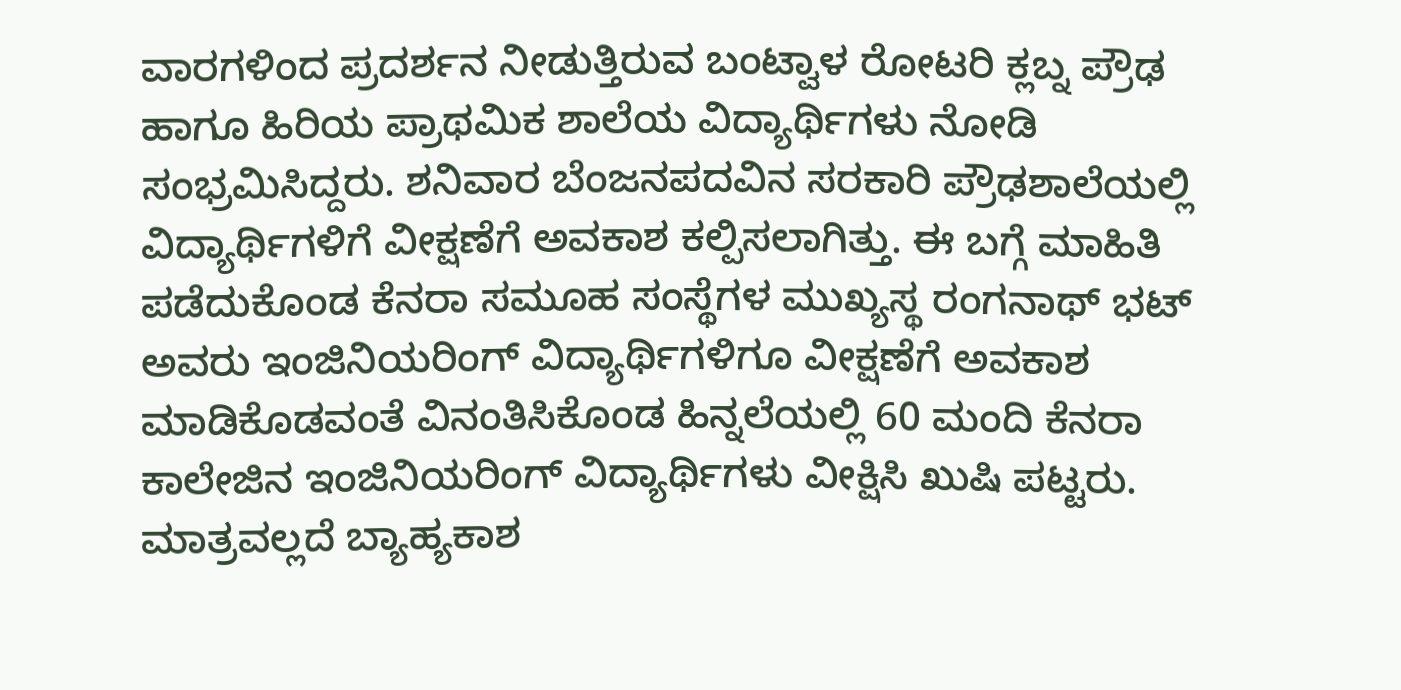ವಾರಗಳಿಂದ ಪ್ರದರ್ಶನ ನೀಡುತ್ತಿರುವ ಬಂಟ್ವಾಳ ರೋಟರಿ ಕ್ಲಬ್ನ ಪ್ರೌಢ ಹಾಗೂ ಹಿರಿಯ ಪ್ರಾಥಮಿಕ ಶಾಲೆಯ ವಿದ್ಯಾರ್ಥಿಗಳು ನೋಡಿ ಸಂಭ್ರಮಿಸಿದ್ದರು. ಶನಿವಾರ ಬೆಂಜನಪದವಿನ ಸರಕಾರಿ ಪ್ರೌಢಶಾಲೆಯಲ್ಲಿ ವಿದ್ಯಾರ್ಥಿಗಳಿಗೆ ವೀಕ್ಷಣೆಗೆ ಅವಕಾಶ ಕಲ್ಪಿಸಲಾಗಿತ್ತು. ಈ ಬಗ್ಗೆ ಮಾಹಿತಿ ಪಡೆದುಕೊಂಡ ಕೆನರಾ ಸಮೂಹ ಸಂಸ್ಥೆಗಳ ಮುಖ್ಯಸ್ಥ ರಂಗನಾಥ್ ಭಟ್ ಅವರು ಇಂಜಿನಿಯರಿಂಗ್ ವಿದ್ಯಾರ್ಥಿಗಳಿಗೂ ವೀಕ್ಷಣೆಗೆ ಅವಕಾಶ ಮಾಡಿಕೊಡವಂತೆ ವಿನಂತಿಸಿಕೊಂಡ ಹಿನ್ನಲೆಯಲ್ಲಿ 60 ಮಂದಿ ಕೆನರಾ ಕಾಲೇಜಿನ ಇಂಜಿನಿಯರಿಂಗ್ ವಿದ್ಯಾರ್ಥಿಗಳು ವೀಕ್ಷಿಸಿ ಖುಷಿ ಪಟ್ಟರು. ಮಾತ್ರವಲ್ಲದೆ ಬ್ಯಾಹ್ಯಕಾಶ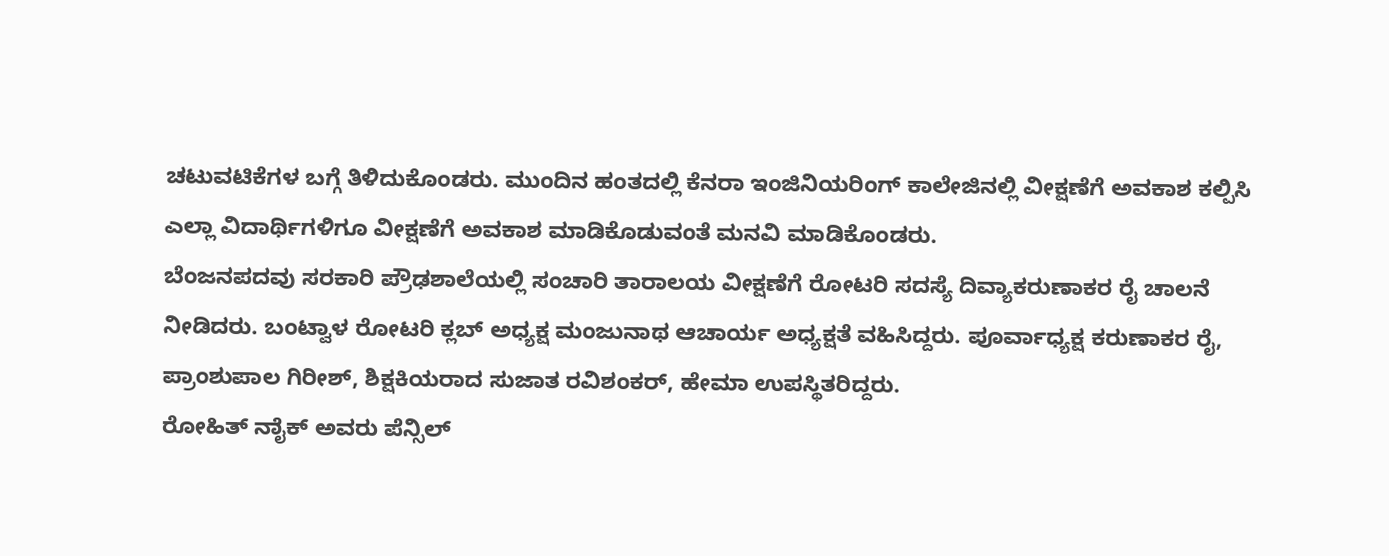ಚಟುವಟಿಕೆಗಳ ಬಗ್ಗೆ ತಿಳಿದುಕೊಂಡರು. ಮುಂದಿನ ಹಂತದಲ್ಲಿ ಕೆನರಾ ಇಂಜಿನಿಯರಿಂಗ್ ಕಾಲೇಜಿನಲ್ಲಿ ವೀಕ್ಷಣೆಗೆ ಅವಕಾಶ ಕಲ್ಪಿಸಿ ಎಲ್ಲಾ ವಿದಾರ್ಥಿಗಳಿಗೂ ವೀಕ್ಷಣೆಗೆ ಅವಕಾಶ ಮಾಡಿಕೊಡುವಂತೆ ಮನವಿ ಮಾಡಿಕೊಂಡರು.
ಬೆಂಜನಪದವು ಸರಕಾರಿ ಪ್ರೌಢಶಾಲೆಯಲ್ಲಿ ಸಂಚಾರಿ ತಾರಾಲಯ ವೀಕ್ಷಣೆಗೆ ರೋಟರಿ ಸದಸ್ಯೆ ದಿವ್ಯಾಕರುಣಾಕರ ರೈ ಚಾಲನೆ ನೀಡಿದರು. ಬಂಟ್ವಾಳ ರೋಟರಿ ಕ್ಲಬ್ ಅಧ್ಯಕ್ಷ ಮಂಜುನಾಥ ಆಚಾರ್ಯ ಅಧ್ಯಕ್ಷತೆ ವಹಿಸಿದ್ದರು. ಪೂರ್ವಾಧ್ಯಕ್ಷ ಕರುಣಾಕರ ರೈ, ಪ್ರಾಂಶುಪಾಲ ಗಿರೀಶ್, ಶಿಕ್ಷಕಿಯರಾದ ಸುಜಾತ ರವಿಶಂಕರ್, ಹೇಮಾ ಉಪಸ್ಥಿತರಿದ್ದರು.
ರೋಹಿತ್ ನಾೈಕ್ ಅವರು ಪೆನ್ಸಿಲ್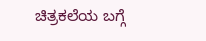ಚಿತ್ರಕಲೆಯ ಬಗ್ಗೆ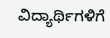ವಿದ್ಯಾರ್ಥಿಗಳಿಗೆ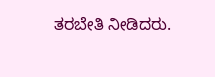ತರಬೇತಿ ನೀಡಿದರು.